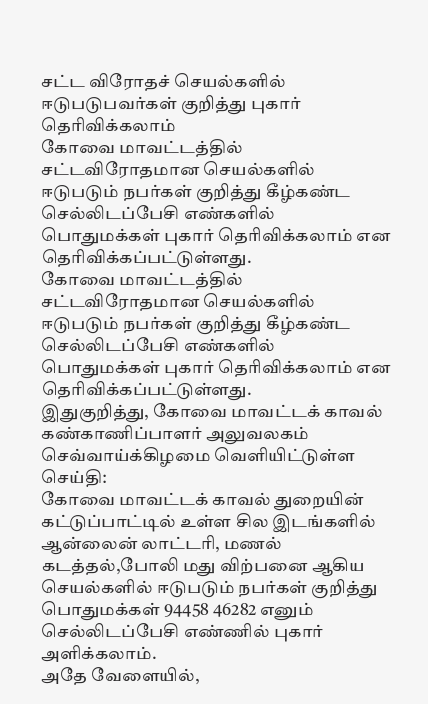சட்ட விரோதச் செயல்களில் ஈடுபடுபவர்கள் குறித்து புகார் தெரிவிக்கலாம்
கோவை மாவட்டத்தில் சட்டவிரோதமான செயல்களில் ஈடுபடும் நபர்கள் குறித்து கீழ்கண்ட செல்லிடப்பேசி எண்களில் பொதுமக்கள் புகார் தெரிவிக்கலாம் என தெரிவிக்கப்பட்டுள்ளது.
கோவை மாவட்டத்தில் சட்டவிரோதமான செயல்களில் ஈடுபடும் நபர்கள் குறித்து கீழ்கண்ட செல்லிடப்பேசி எண்களில் பொதுமக்கள் புகார் தெரிவிக்கலாம் என தெரிவிக்கப்பட்டுள்ளது.
இதுகுறித்து, கோவை மாவட்டக் காவல் கண்காணிப்பாளர் அலுவலகம் செவ்வாய்க்கிழமை வெளியிட்டுள்ள செய்தி:
கோவை மாவட்டக் காவல் துறையின் கட்டுப்பாட்டில் உள்ள சில இடங்களில் ஆன்லைன் லாட்டரி, மணல் கடத்தல்,போலி மது விற்பனை ஆகிய செயல்களில் ஈடுபடும் நபர்கள் குறித்து பொதுமக்கள் 94458 46282 எனும் செல்லிடப்பேசி எண்ணில் புகார் அளிக்கலாம்.
அதே வேளையில்,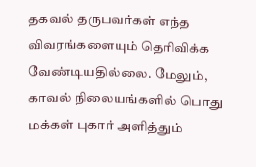தகவல் தருபவர்கள் எந்த விவரங்களையும் தெரிவிக்க வேண்டியதில்லை. மேலும், காவல் நிலையங்களில் பொது மக்கள் புகார் அளித்தும்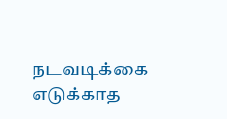நடவடிக்கை எடுக்காத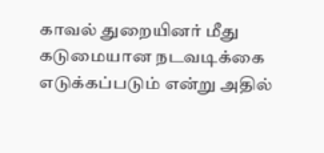காவல் துறையினர் மீது கடுமையான நடவடிக்கை எடுக்கப்படும் என்று அதில்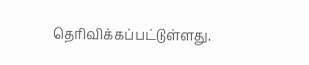தெரிவிக்கப்பட்டுள்ளது.